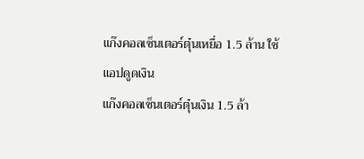แก๊งคอลเซ็นเตอร์ตุ๋นเหยื่อ 1.5 ล้าน ใช้แอปดูดเงิน
แก๊งคอลเซ็นเตอร์ตุ๋นเงิน 1.5 ล้า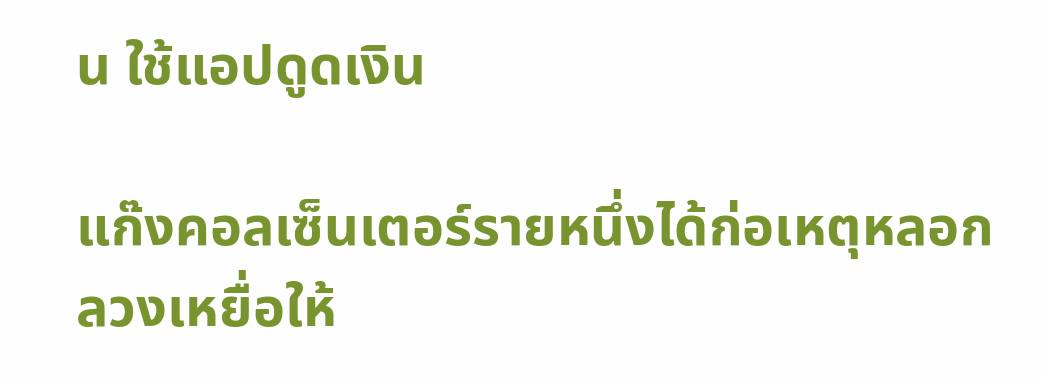น ใช้แอปดูดเงิน

แก๊งคอลเซ็นเตอร์รายหนึ่งได้ก่อเหตุหลอกลวงเหยื่อให้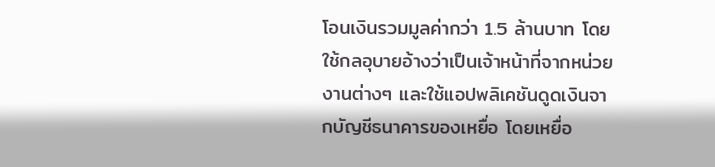โอนเงินรวมมูลค่ากว่า 1.5 ล้านบาท โดยใช้กลอุบายอ้างว่าเป็นเจ้าหน้าที่จากหน่วยงานต่างๆ และใช้แอปพลิเคชันดูดเงินจากบัญชีธนาคารของเหยื่อ โดยเหยื่อ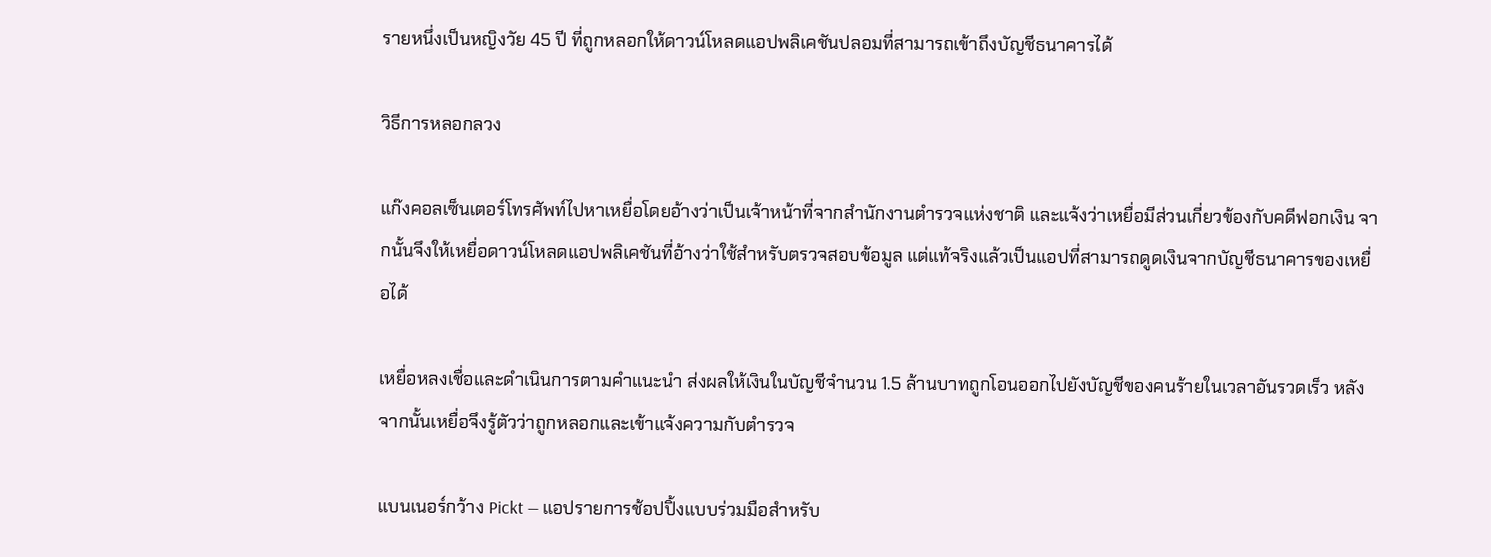รายหนึ่งเป็นหญิงวัย 45 ปี ที่ถูกหลอกให้ดาวน์โหลดแอปพลิเคชันปลอมที่สามารถเข้าถึงบัญชีธนาคารได้

วิธีการหลอกลวง

แก๊งคอลเซ็นเตอร์โทรศัพท์ไปหาเหยื่อโดยอ้างว่าเป็นเจ้าหน้าที่จากสำนักงานตำรวจแห่งชาติ และแจ้งว่าเหยื่อมีส่วนเกี่ยวข้องกับคดีฟอกเงิน จากนั้นจึงให้เหยื่อดาวน์โหลดแอปพลิเคชันที่อ้างว่าใช้สำหรับตรวจสอบข้อมูล แต่แท้จริงแล้วเป็นแอปที่สามารถดูดเงินจากบัญชีธนาคารของเหยื่อได้

เหยื่อหลงเชื่อและดำเนินการตามคำแนะนำ ส่งผลให้เงินในบัญชีจำนวน 1.5 ล้านบาทถูกโอนออกไปยังบัญชีของคนร้ายในเวลาอันรวดเร็ว หลังจากนั้นเหยื่อจึงรู้ตัวว่าถูกหลอกและเข้าแจ้งความกับตำรวจ

แบนเนอร์กว้าง Pickt — แอปรายการช้อปปิ้งแบบร่วมมือสำหรับ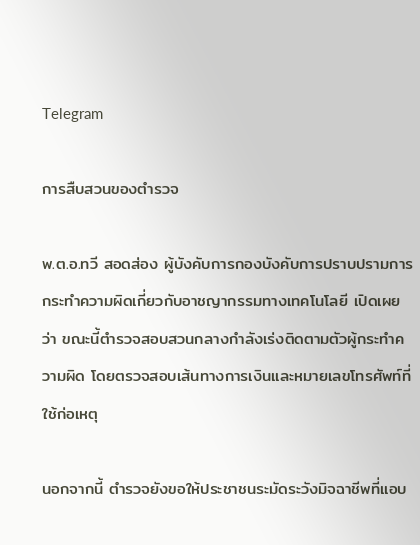Telegram

การสืบสวนของตำรวจ

พ.ต.อ.ทวี สอดส่อง ผู้บังคับการกองบังคับการปราบปรามการกระทำความผิดเกี่ยวกับอาชญากรรมทางเทคโนโลยี เปิดเผยว่า ขณะนี้ตำรวจสอบสวนกลางกำลังเร่งติดตามตัวผู้กระทำความผิด โดยตรวจสอบเส้นทางการเงินและหมายเลขโทรศัพท์ที่ใช้ก่อเหตุ

นอกจากนี้ ตำรวจยังขอให้ประชาชนระมัดระวังมิจฉาชีพที่แอบ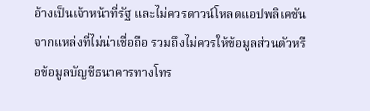อ้างเป็นเจ้าหน้าที่รัฐ และไม่ควรดาวน์โหลดแอปพลิเคชันจากแหล่งที่ไม่น่าเชื่อถือ รวมถึงไม่ควรให้ข้อมูลส่วนตัวหรือข้อมูลบัญชีธนาคารทางโทร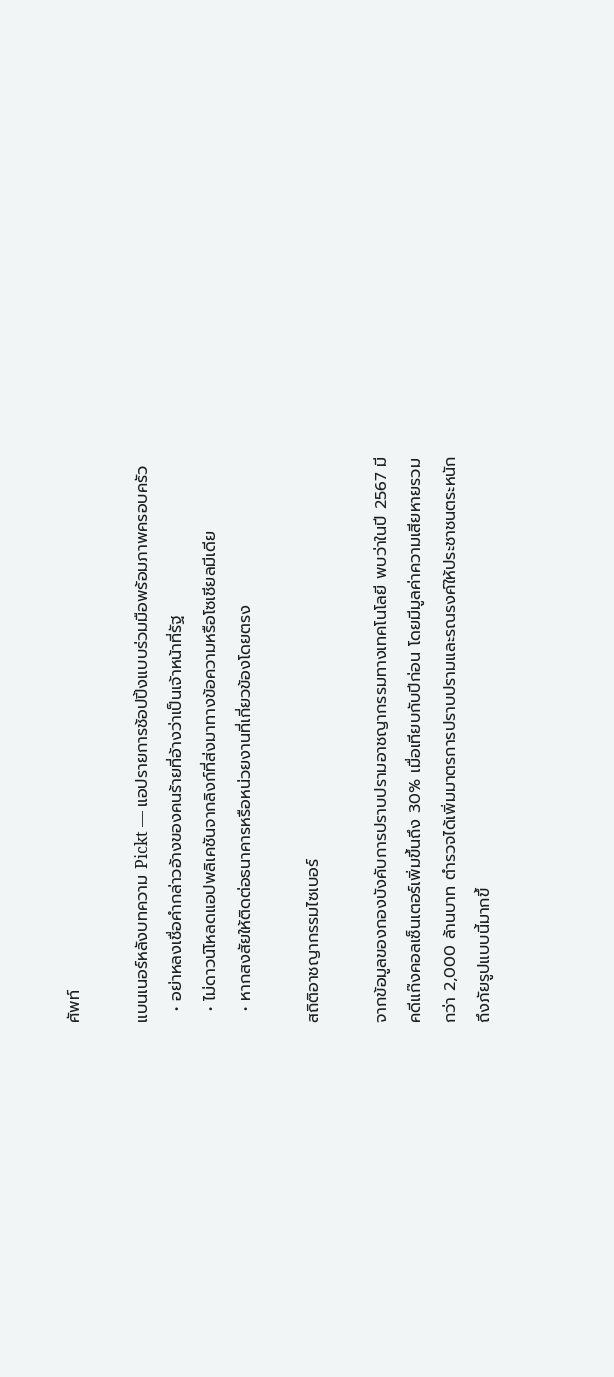ศัพท์

แบนเนอร์หลังบทความ Pickt — แอปรายการช้อปปิ้งแบบร่วมมือพร้อมภาพครอบครัว
  • อย่าหลงเชื่อคำกล่าวอ้างของคนร้ายที่อ้างว่าเป็นเจ้าหน้าที่รัฐ
  • ไม่ดาวน์โหลดแอปพลิเคชันจากลิงก์ที่ส่งมาทางข้อความหรือโซเชียลมีเดีย
  • หากสงสัยให้ติดต่อธนาคารหรือหน่วยงานที่เกี่ยวข้องโดยตรง

สถิติอาชญากรรมไซเบอร์

จากข้อมูลของกองบังคับการปราบปรามอาชญากรรมทางเทคโนโลยี พบว่าในปี 2567 มีคดีแก๊งคอลเซ็นเตอร์เพิ่มขึ้นถึง 30% เมื่อเทียบกับปีก่อน โดยมีมูลค่าความเสียหายรวมกว่า 2,000 ล้านบาท ตำรวจได้เพิ่มมาตรการปราบปรามและรณรงค์ให้ประชาชนตระหนักถึงภัยรูปแบบนี้มากขึ้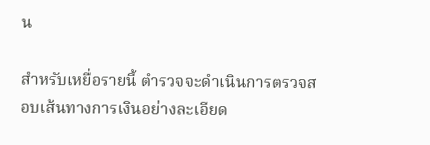น

สำหรับเหยื่อรายนี้ ตำรวจจะดำเนินการตรวจสอบเส้นทางการเงินอย่างละเอียด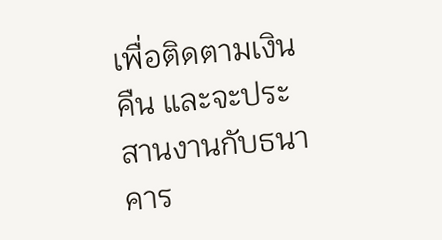เพื่อติดตามเงินคืน และจะประสานงานกับธนาคาร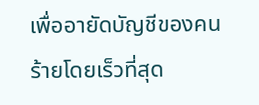เพื่ออายัดบัญชีของคนร้ายโดยเร็วที่สุด